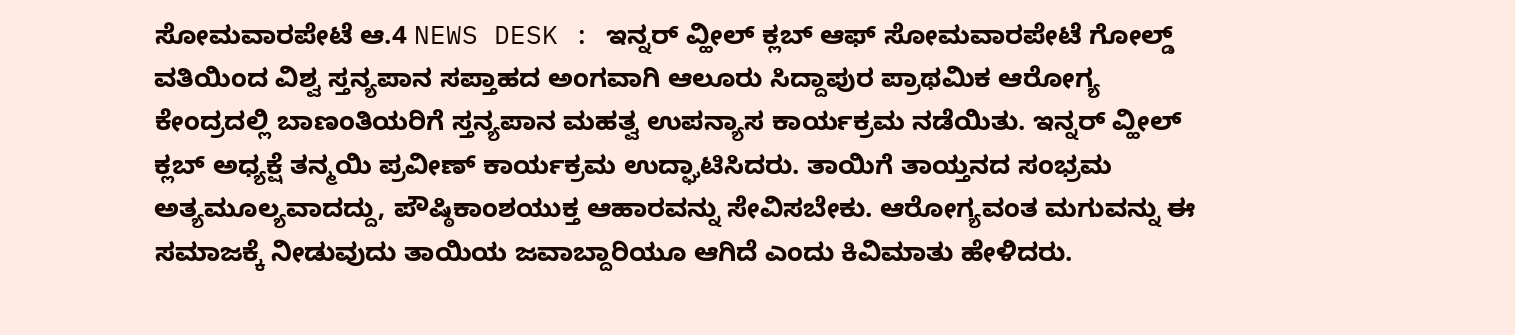ಸೋಮವಾರಪೇಟೆ ಆ.4 NEWS DESK : ಇನ್ನರ್ ವ್ಹೀಲ್ ಕ್ಲಬ್ ಆಫ್ ಸೋಮವಾರಪೇಟೆ ಗೋಲ್ಡ್ ವತಿಯಿಂದ ವಿಶ್ವ ಸ್ತನ್ಯಪಾನ ಸಪ್ತಾಹದ ಅಂಗವಾಗಿ ಆಲೂರು ಸಿದ್ದಾಪುರ ಪ್ರಾಥಮಿಕ ಆರೋಗ್ಯ ಕೇಂದ್ರದಲ್ಲಿ ಬಾಣಂತಿಯರಿಗೆ ಸ್ತನ್ಯಪಾನ ಮಹತ್ವ ಉಪನ್ಯಾಸ ಕಾರ್ಯಕ್ರಮ ನಡೆಯಿತು. ಇನ್ನರ್ ವ್ಹೀಲ್ ಕ್ಲಬ್ ಅಧ್ಯಕ್ಷೆ ತನ್ಮಯಿ ಪ್ರವೀಣ್ ಕಾರ್ಯಕ್ರಮ ಉದ್ಘಾಟಿಸಿದರು. ತಾಯಿಗೆ ತಾಯ್ತನದ ಸಂಭ್ರಮ ಅತ್ಯಮೂಲ್ಯವಾದದ್ದು, ಪೌಷ್ಠಿಕಾಂಶಯುಕ್ತ ಆಹಾರವನ್ನು ಸೇವಿಸಬೇಕು. ಆರೋಗ್ಯವಂತ ಮಗುವನ್ನು ಈ ಸಮಾಜಕ್ಕೆ ನೀಡುವುದು ತಾಯಿಯ ಜವಾಬ್ದಾರಿಯೂ ಆಗಿದೆ ಎಂದು ಕಿವಿಮಾತು ಹೇಳಿದರು.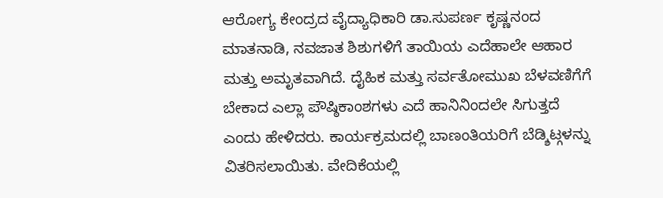ಆರೋಗ್ಯ ಕೇಂದ್ರದ ವೈದ್ಯಾಧಿಕಾರಿ ಡಾ.ಸುಪರ್ಣ ಕೃಷ್ಣನಂದ ಮಾತನಾಡಿ, ನವಜಾತ ಶಿಶುಗಳಿಗೆ ತಾಯಿಯ ಎದೆಹಾಲೇ ಆಹಾರ ಮತ್ತು ಅಮೃತವಾಗಿದೆ. ದೈಹಿಕ ಮತ್ತು ಸರ್ವತೋಮುಖ ಬೆಳವಣಿಗೆಗೆ ಬೇಕಾದ ಎಲ್ಲಾ ಪೌಷ್ಠಿಕಾಂಶಗಳು ಎದೆ ಹಾನಿನಿಂದಲೇ ಸಿಗುತ್ತದೆ ಎಂದು ಹೇಳಿದರು. ಕಾರ್ಯಕ್ರಮದಲ್ಲಿ ಬಾಣಂತಿಯರಿಗೆ ಬೆಡ್ಶಿಟ್ಗಳನ್ನು ವಿತರಿಸಲಾಯಿತು. ವೇದಿಕೆಯಲ್ಲಿ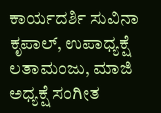ಕಾರ್ಯದರ್ಶಿ ಸುವಿನಾ ಕೃಪಾಲ್, ಉಪಾಧ್ಯಕ್ಷೆ ಲತಾಮಂಜು, ಮಾಜಿ ಅಧ್ಯಕ್ಷೆ ಸಂಗೀತ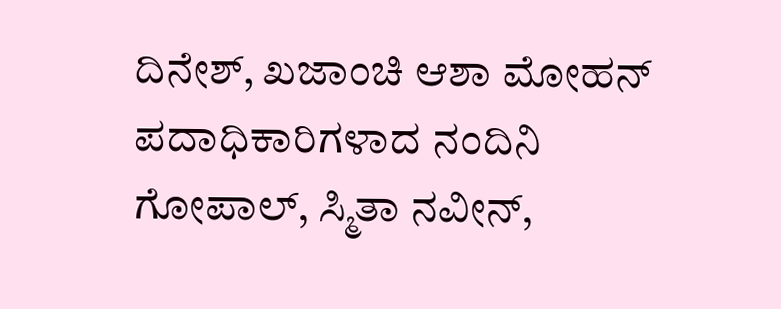ದಿನೇಶ್, ಖಜಾಂಚಿ ಆಶಾ ಮೋಹನ್ ಪದಾಧಿಕಾರಿಗಳಾದ ನಂದಿನಿ ಗೋಪಾಲ್, ಸ್ಮಿತಾ ನವೀನ್,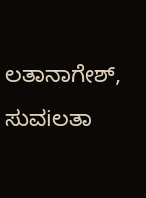ಲತಾನಾಗೇಶ್, ಸುವiಲತಾ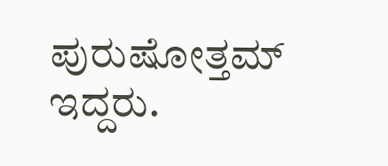ಪುರುಷೋತ್ತಮ್ ಇದ್ದರು.